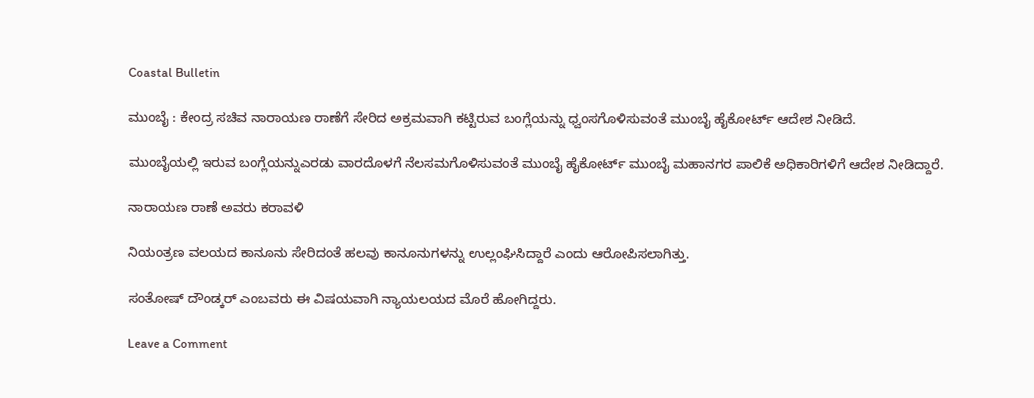Coastal Bulletin

ಮುಂಬೈ : ಕೇಂದ್ರ ಸಚಿವ ನಾರಾಯಣ ರಾಣೆಗೆ ಸೇರಿದ ಅಕ್ರಮವಾಗಿ‌ ಕಟ್ಟಿರುವ ಬಂಗ್ಲೆಯನ್ನು ಧ್ವಂಸಗೊಳಿಸುವಂತೆ ಮುಂಬೈ ಹೈಕೋರ್ಟ್ ಆದೇಶ ನೀಡಿದೆ.

ಮುಂಬೈಯಲ್ಲಿ ಇರುವ ಬಂಗ್ಲೆಯನ್ನು‌ಎರಡು ವಾರದೊಳಗೆ ನೆಲಸಮಗೊಳಿಸುವಂತೆ ಮುಂಬೈ ಹೈಕೋರ್ಟ್ ಮುಂಬೈ ಮಹಾನಗರ ಪಾಲಿಕೆ ಅಧಿಕಾರಿಗಳಿಗೆ ಆದೇಶ ನೀಡಿದ್ದಾರೆ.

ನಾರಾಯಣ ರಾಣೆ ಅವರು ಕರಾವಳಿ

ನಿಯಂತ್ರಣ ವಲಯದ ಕಾನೂನು‌ ಸೇರಿದಂತೆ ಹಲವು ಕಾನೂನುಗಳನ್ನು ಉಲ್ಲಂಘಿಸಿದ್ದಾರೆ ಎಂದು ಆರೋಪಿಸಲಾಗಿತ್ತು.

ಸಂತೋಷ್ ದೌಂಡ್ಕರ್ ಎಂಬವರು ಈ ವಿಷಯವಾಗಿ ನ್ಯಾಯಲಯದ ಮೊರೆ ಹೋಗಿದ್ದರು.

Leave a Comment